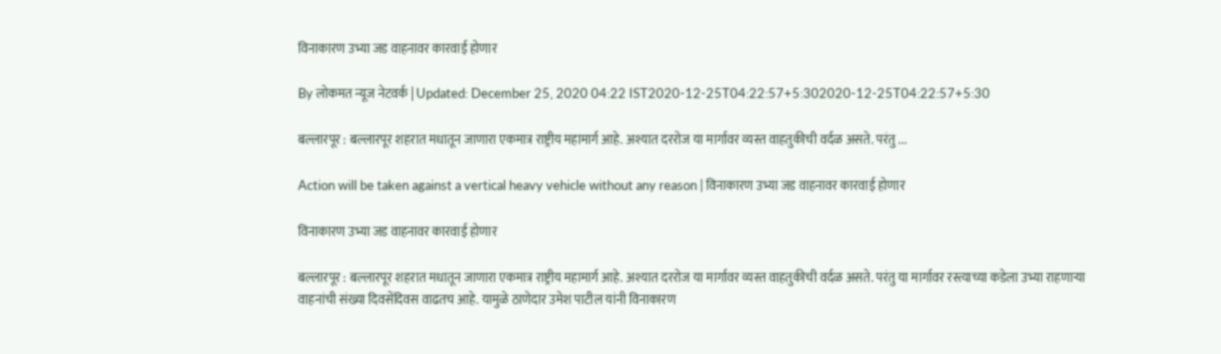विनाकारण उभ्या जड वाहनावर कारवाई होणार

By लोकमत न्यूज नेटवर्क | Updated: December 25, 2020 04:22 IST2020-12-25T04:22:57+5:302020-12-25T04:22:57+5:30

बल्लारपूर : बल्लारपूर शहरात मधातून जाणारा एकमात्र राष्ट्रीय महामार्ग आहे. अश्यात दररोज या मार्गावर व्यस्त वाहतुकीची वर्दळ असते. परंतु ...

Action will be taken against a vertical heavy vehicle without any reason | विनाकारण उभ्या जड वाहनावर कारवाई होणार

विनाकारण उभ्या जड वाहनावर कारवाई होणार

बल्लारपूर : बल्लारपूर शहरात मधातून जाणारा एकमात्र राष्ट्रीय महामार्ग आहे. अश्यात दररोज या मार्गावर व्यस्त वाहतुकीची वर्दळ असते. परंतु या मार्गावर रस्त्याच्या कडेला उभ्या राहणाऱ्या वाहनांची संख्या दिवसेंदिवस वाढतच आहे. यामुळे ठाणेदार उमेश पाटील यांनी विनाकारण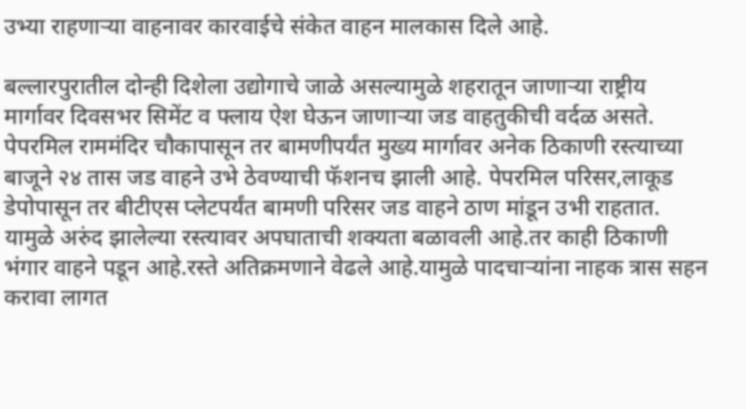उभ्या राहणाऱ्या वाहनावर कारवाईचे संकेत वाहन मालकास दिले आहे.

बल्लारपुरातील दोन्ही दिशेला उद्योगाचे जाळे असल्यामुळे शहरातून जाणाऱ्या राष्ट्रीय मार्गावर दिवसभर सिमेंट व फ्लाय ऐश घेऊन जाणाऱ्या जड वाहतुकीची वर्दळ असते. पेपरमिल राममंदिर चौकापासून तर बामणीपर्यंत मुख्य मार्गावर अनेक ठिकाणी रस्त्याच्या बाजूने २४ तास जड वाहने उभे ठेवण्याची फॅशनच झाली आहे. पेपरमिल परिसर,लाकूड डेपोपासून तर बीटीएस प्लेटपर्यंत बामणी परिसर जड वाहने ठाण मांडून उभी राहतात. यामुळे अरुंद झालेल्या रस्त्यावर अपघाताची शक्यता बळावली आहे.तर काही ठिकाणी भंगार वाहने पडून आहे.रस्ते अतिक्रमणाने वेढले आहे.यामुळे पादचाऱ्यांना नाहक त्रास सहन करावा लागत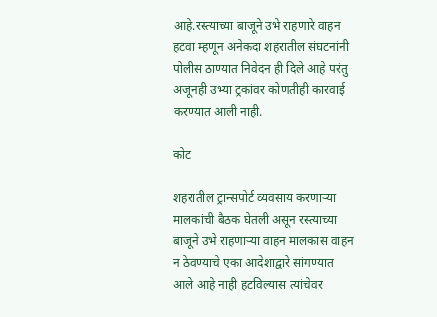आहे.रस्त्याच्या बाजूने उभे राहणारे वाहन हटवा म्हणून अनेकदा शहरातील संघटनांनी पोलीस ठाण्यात निवेदन ही दिले आहे परंतु अजूनही उभ्या ट्रकांवर कोणतीही कारवाई करण्यात आली नाही.

कोट

शहरातील ट्रान्सपोर्ट व्यवसाय करणाऱ्या मालकांची बैठक घेतली असून रस्त्याच्या बाजूने उभे राहणाऱ्या वाहन मालकास वाहन न ठेवण्याचे एका आदेशाद्वारे सांगण्यात आले आहे नाही हटविल्यास त्यांचेवर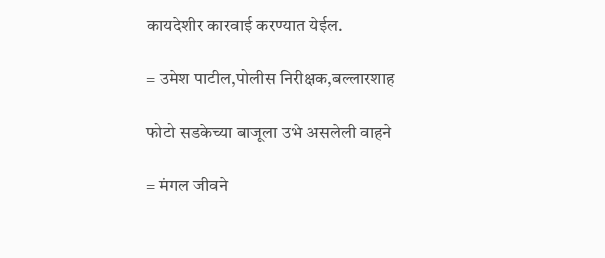कायदेशीर कारवाई करण्यात येईल.

= उमेश पाटील,पोलीस निरीक्षक,बल्लारशाह

फोटो सडकेच्या बाजूला उभे असलेली वाहने

= मंगल जीवने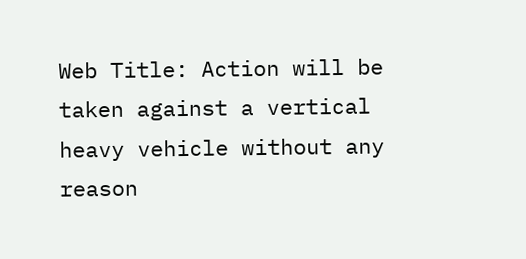Web Title: Action will be taken against a vertical heavy vehicle without any reason